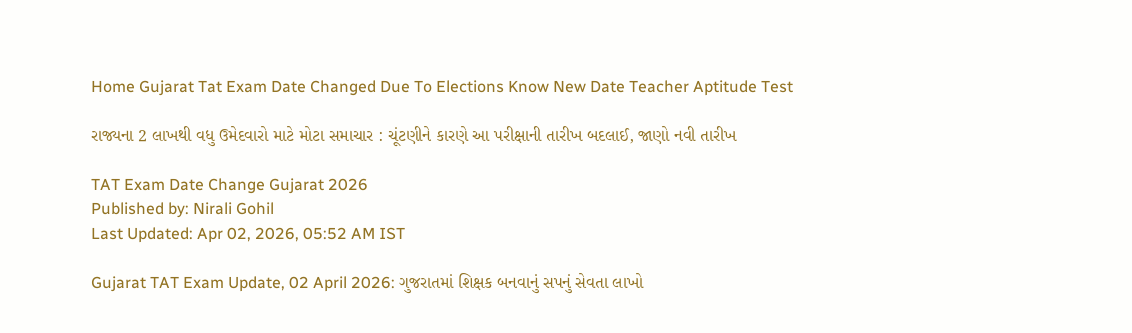Home Gujarat Tat Exam Date Changed Due To Elections Know New Date Teacher Aptitude Test

રાજ્યના 2 લાખથી વધુ ઉમેદવારો માટે મોટા સમાચાર : ચૂંટણીને કારણે આ પરીક્ષાની તારીખ બદલાઈ, જાણો નવી તારીખ

TAT Exam Date Change Gujarat 2026
Published by: Nirali Gohil
Last Updated: Apr 02, 2026, 05:52 AM IST

Gujarat TAT Exam Update, 02 April 2026: ગુજરાતમાં શિક્ષક બનવાનું સપનું સેવતા લાખો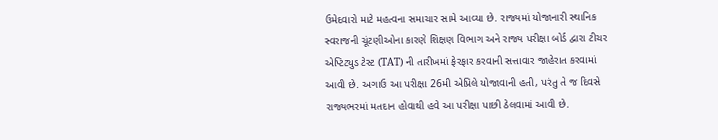ઉમેદવારો માટે મહત્વના સમાચાર સામે આવ્યા છે. રાજ્યમાં યોજાનારી સ્થાનિક સ્વરાજની ચૂંટણીઓના કારણે શિક્ષણ વિભાગ અને રાજ્ય પરીક્ષા બોર્ડ દ્વારા ટીચર એપ્ટિટ્યુડ ટેસ્ટ (TAT) ની તારીખમાં ફેરફાર કરવાની સત્તાવાર જાહેરાત કરવામાં આવી છે. અગાઉ આ પરીક્ષા 26મી એપ્રિલે યોજાવાની હતી, પરંતુ તે જ દિવસે રાજ્યભરમાં મતદાન હોવાથી હવે આ પરીક્ષા પાછી ઠેલવામાં આવી છે.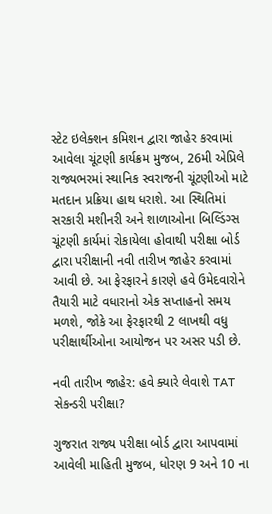સ્ટેટ ઇલેક્શન કમિશન દ્વારા જાહેર કરવામાં આવેલા ચૂંટણી કાર્યક્રમ મુજબ, 26મી એપ્રિલે રાજ્યભરમાં સ્થાનિક સ્વરાજની ચૂંટણીઓ માટે મતદાન પ્રક્રિયા હાથ ધરાશે. આ સ્થિતિમાં સરકારી મશીનરી અને શાળાઓના બિલ્ડિંગ્સ ચૂંટણી કાર્યમાં રોકાયેલા હોવાથી પરીક્ષા બોર્ડ દ્વારા પરીક્ષાની નવી તારીખ જાહેર કરવામાં આવી છે. આ ફેરફારને કારણે હવે ઉમેદવારોને તૈયારી માટે વધારાનો એક સપ્તાહનો સમય મળશે, જોકે આ ફેરફારથી 2 લાખથી વધુ પરીક્ષાર્થીઓના આયોજન પર અસર પડી છે.

નવી તારીખ જાહેર: હવે ક્યારે લેવાશે TAT સેકન્ડરી પરીક્ષા?

ગુજરાત રાજ્ય પરીક્ષા બોર્ડ દ્વારા આપવામાં આવેલી માહિતી મુજબ, ધોરણ 9 અને 10 ના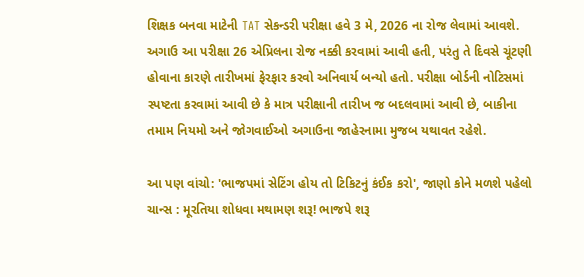શિક્ષક બનવા માટેની TAT સેકન્ડરી પરીક્ષા હવે 3 મે, 2026 ના રોજ લેવામાં આવશે. અગાઉ આ પરીક્ષા 26 એપ્રિલના રોજ નક્કી કરવામાં આવી હતી, પરંતુ તે દિવસે ચૂંટણી હોવાના કારણે તારીખમાં ફેરફાર કરવો અનિવાર્ય બન્યો હતો. પરીક્ષા બોર્ડની નોટિસમાં સ્પષ્ટતા કરવામાં આવી છે કે માત્ર પરીક્ષાની તારીખ જ બદલવામાં આવી છે, બાકીના તમામ નિયમો અને જોગવાઈઓ અગાઉના જાહેરનામા મુજબ યથાવત રહેશે.

આ પણ વાંચો: 'ભાજપમાં સેટિંગ હોય તો ટિકિટનું કંઈક કરો', જાણો કોને મળશે પહેલો ચાન્સ : મૂરતિયા શોધવા મથામણ શરૂ! ભાજપે શરૂ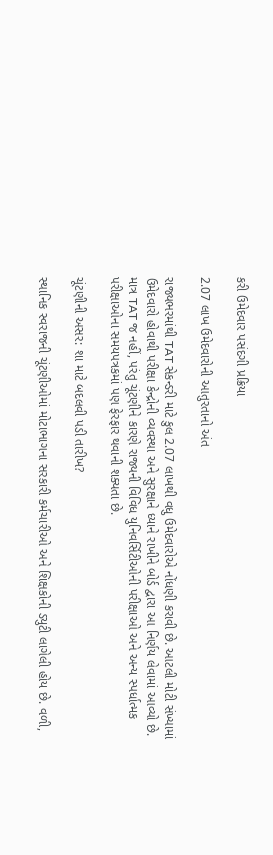કરી ઉમેદવાર પસંદગી પ્રક્રિયા

2.07 લાખ ઉમેદવારોની આતુરતાનો અંત

રાજ્યભરમાંથી TAT સેકન્ડરી માટે કુલ 2.07 લાખથી વધુ ઉમેદવારોએ નોંધણી કરાવી છે. આટલી મોટી સંખ્યામાં ઉમેદવારો હોવાથી પરીક્ષા કેન્દ્રોની વ્યવસ્થા અને સુરક્ષાને ધ્યાને રાખીને બોર્ડ દ્વારા આ નિર્ણય લેવામાં આવ્યો છે. માત્ર TAT જ નહીં, પરંતુ ચૂંટણીને કારણે રાજ્યની વિવિધ યુનિવર્સિટીઓની પરીક્ષાઓ અને અન્ય સ્પર્ધાત્મક પરીક્ષાઓના સમયપત્રકમાં પણ ફેરફાર થવાની શક્યતા છે.

ચૂંટણીની અસર: શા માટે બદલવી પડી તારીખ?

સ્થાનિક સ્વરાજની ચૂંટણીઓમાં મોટાભાગના સરકારી કર્મચારીઓ અને શિક્ષકોની ડ્યુટી લાગેલી હોય છે. વળી,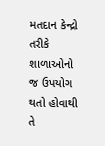મતદાન કેન્દ્રો તરીકે શાળાઓનો જ ઉપયોગ થતો હોવાથી તે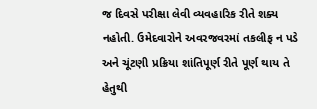જ દિવસે પરીક્ષા લેવી વ્યવહારિક રીતે શક્ય નહોતી. ઉમેદવારોને અવરજવરમાં તકલીફ ન પડે અને ચૂંટણી પ્રક્રિયા શાંતિપૂર્ણ રીતે પૂર્ણ થાય તે હેતુથી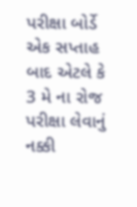પરીક્ષા બોર્ડે એક સપ્તાહ બાદ એટલે કે 3 મે ના રોજ પરીક્ષા લેવાનું નક્કી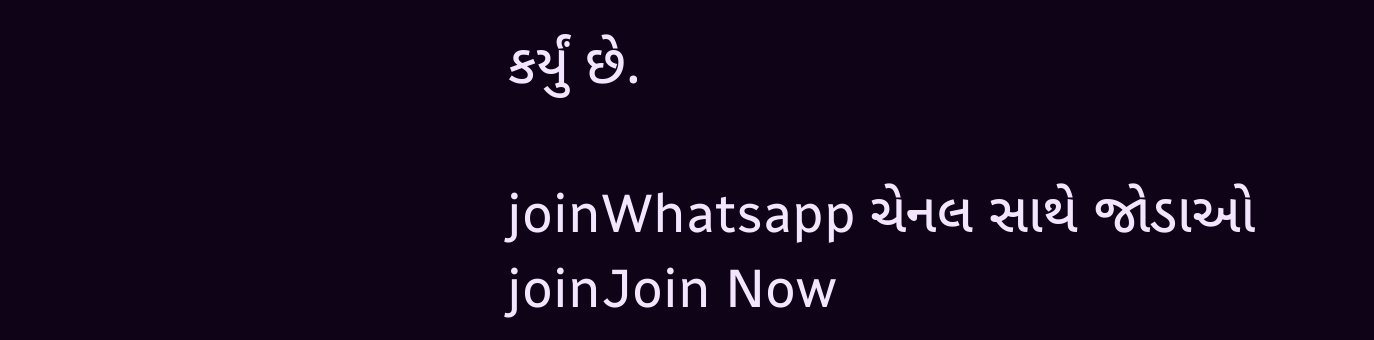કર્યું છે.

joinWhatsapp ચેનલ સાથે જોડાઓ
joinJoin Now